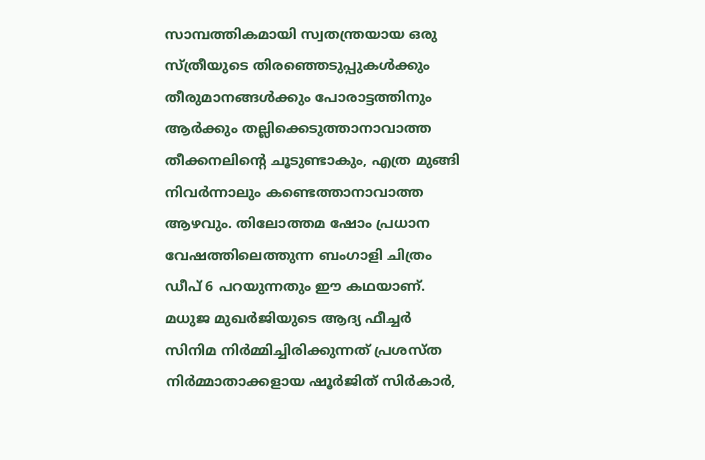സാമ്പത്തികമായി സ്വതന്ത്രയായ ഒരു സ്ത്രീയുടെ തിരഞ്ഞെടുപ്പുകൾക്കും തീരുമാനങ്ങൾക്കും പോരാട്ടത്തിനും ആർക്കും തല്ലിക്കെടുത്താനാവാത്ത തീക്കനലിന്റെ ചൂടുണ്ടാകും, എത്ര മുങ്ങി നിവർന്നാലും കണ്ടെത്താനാവാത്ത ആഴവും. തിലോത്തമ ഷോം പ്രധാന വേഷത്തിലെത്തുന്ന ബംഗാളി ചിത്രം ഡീപ് 6 പറയുന്നതും ഈ കഥയാണ്. മധുജ മുഖർജിയുടെ ആദ്യ ഫീച്ചർ സിനിമ നിർമ്മിച്ചിരിക്കുന്നത് പ്രശസ്ത നിർമ്മാതാക്കളായ ഷൂർജിത് സിർകാർ,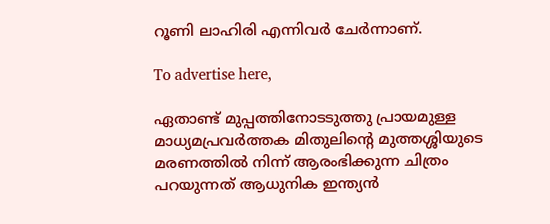റൂണി ലാഹിരി എന്നിവർ ചേർന്നാണ്.

To advertise here,

ഏതാണ്ട് മുപ്പത്തിനോടടുത്തു പ്രായമുള്ള മാധ്യമപ്രവർത്തക മിതുലിന്റെ മുത്തശ്ശിയുടെ മരണത്തിൽ നിന്ന് ആരംഭിക്കുന്ന ചിത്രം പറയുന്നത് ആധുനിക ഇന്ത്യൻ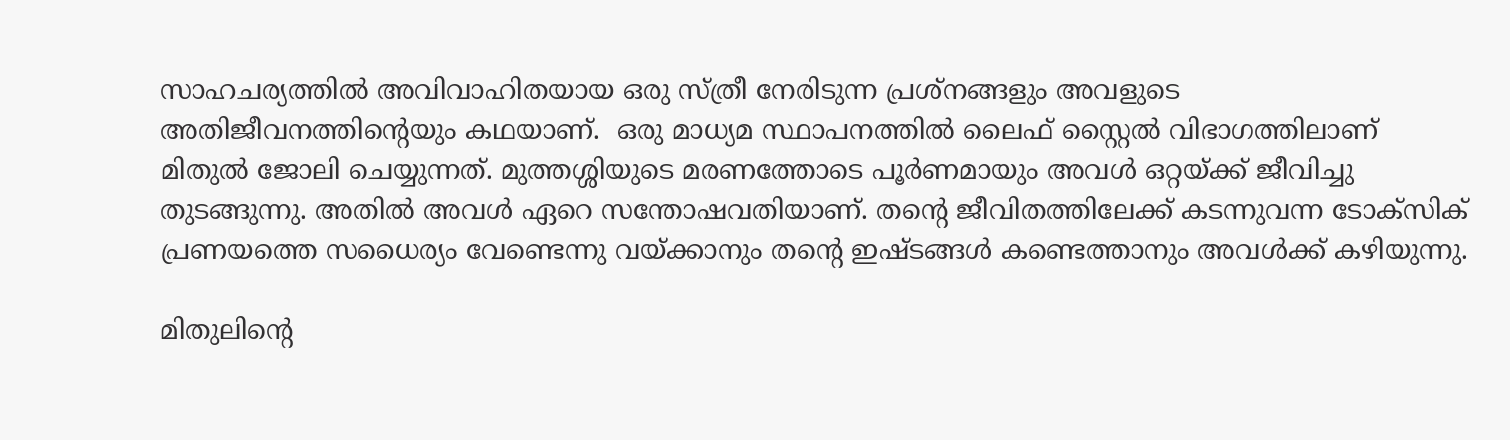സാഹചര്യത്തിൽ അവിവാഹിതയായ ഒരു സ്ത്രീ നേരിടുന്ന പ്രശ്നങ്ങളും അവളുടെ അതിജീവനത്തിന്റെയും കഥയാണ്.  ഒരു മാധ്യമ സ്ഥാപനത്തിൽ ലൈഫ് സ്റ്റൈൽ വിഭാഗത്തിലാണ് മിതുൽ ജോലി ചെയ്യുന്നത്. മുത്തശ്ശിയുടെ മരണത്തോടെ പൂർണമായും അവൾ ഒറ്റയ്ക്ക് ജീവിച്ചു തുടങ്ങുന്നു. അതിൽ അവൾ ഏറെ സന്തോഷവതിയാണ്. തന്റെ ജീവിതത്തിലേക്ക് കടന്നുവന്ന ടോക്സിക് പ്രണയത്തെ സധൈര്യം വേണ്ടെന്നു വയ്ക്കാനും തന്റെ ഇഷ്ടങ്ങൾ കണ്ടെത്താനും അവൾക്ക് കഴിയുന്നു.

മിതുലിന്റെ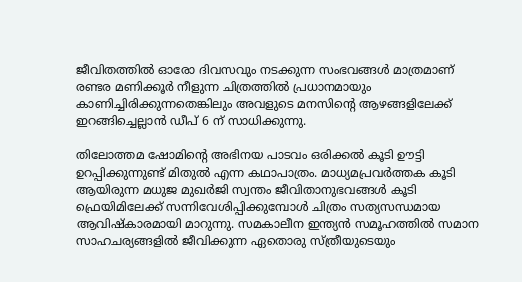ജീവിതത്തിൽ ഓരോ ദിവസവും നടക്കുന്ന സംഭവങ്ങൾ മാത്രമാണ് രണ്ടര മണിക്കൂർ നീളുന്ന ചിത്രത്തിൽ പ്രധാനമായും കാണിച്ചിരിക്കുന്നതെങ്കിലും അവളുടെ മനസിന്റെ ആഴങ്ങളിലേക്ക് ഇറങ്ങിച്ചെല്ലാൻ ഡീപ് 6 ന് സാധിക്കുന്നു.

തിലോത്തമ ഷോമിന്റെ അഭിനയ പാടവം ഒരിക്കൽ കൂടി ഊട്ടി ഉറപ്പിക്കുന്നുണ്ട് മിതുൽ എന്ന കഥാപാത്രം. മാധ്യമപ്രവർത്തക കൂടി ആയിരുന്ന മധുജ മുഖർജി സ്വന്തം ജീവിതാനുഭവങ്ങൾ കൂടി ഫ്രെയിമിലേക്ക് സന്നിവേശിപ്പിക്കുമ്പോൾ ചിത്രം സത്യസന്ധമായ ആവിഷ്കാരമായി മാറുന്നു. സമകാലീന ഇന്ത്യൻ സമൂഹത്തിൽ സമാന സാഹചര്യങ്ങളിൽ ജീവിക്കുന്ന ഏതൊരു സ്ത്രീയുടെയും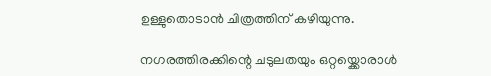ഉള്ളുതൊടാൻ ചിത്രത്തിന് കഴിയുന്നു.

നഗരത്തിരക്കിന്റെ ചടുലതയും ഒറ്റയ്ക്കൊരാൾ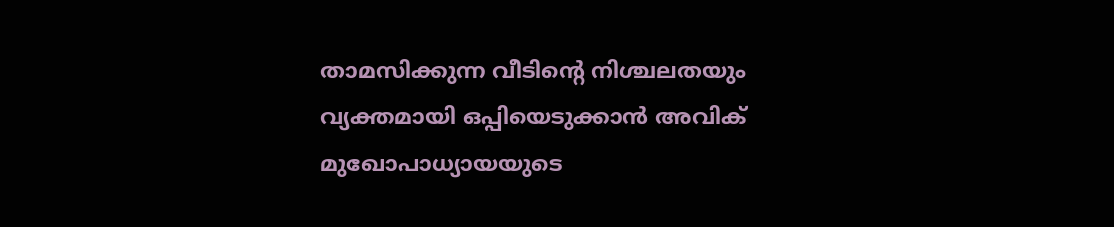താമസിക്കുന്ന വീടിന്റെ നിശ്ചലതയും വ്യക്തമായി ഒപ്പിയെടുക്കാൻ അവിക് മുഖോപാധ്യായയുടെ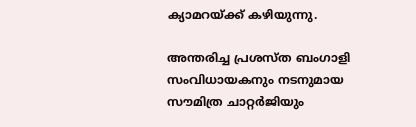ക്യാമറയ്ക്ക് കഴിയുന്നു.

അന്തരിച്ച പ്രശസ്ത ബംഗാളി സംവിധായകനും നടനുമായ സൗമിത്ര ചാറ്റർജിയും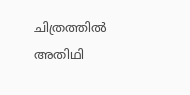ചിത്രത്തിൽ അതിഥി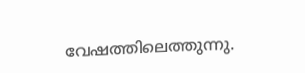വേഷത്തിലെത്തുന്നു.